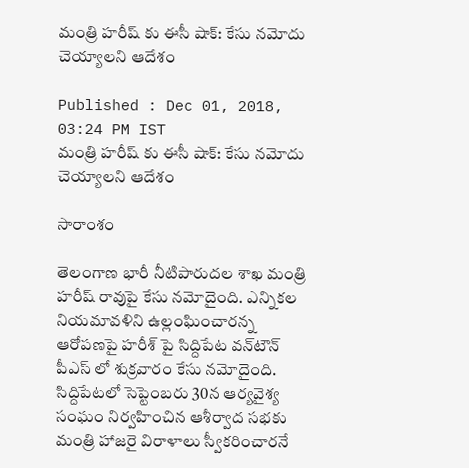మంత్రి హరీష్ కు ఈసీ షాక్: కేసు నమోదు చెయ్యాలని ఆదేశం

Published : Dec 01, 2018, 03:24 PM IST
మంత్రి హరీష్ కు ఈసీ షాక్: కేసు నమోదు చెయ్యాలని ఆదేశం

సారాంశం

తెలంగాణ భారీ నీటిపారుదల శాఖ మంత్రి హరీష్ రావుపై కేసు నమోదైంది. ఎన్నికల నియమావళిని ఉల్లంఘించారన్న ఆరోపణపై హరీశ్‌ పై సిద్దిపేట వన్‌టౌన్‌ పీఎస్ లో శుక్రవారం కేసు నమోదైంది. సిద్దిపేటలో సెప్టెంబరు 30న ఆర్యవైశ్య సంఘం నిర్వహించిన ఆశీర్వాద సభకు మంత్రి హాజరై విరాళాలు స్వీకరించారనే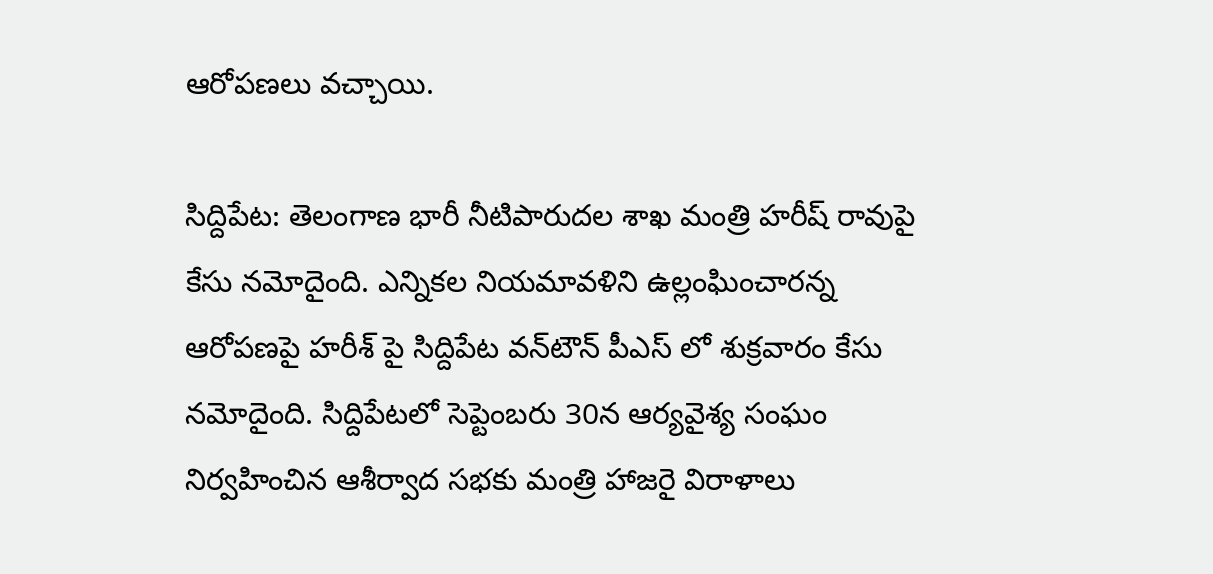ఆరోపణలు వచ్చాయి.

సిద్దిపేట: తెలంగాణ భారీ నీటిపారుదల శాఖ మంత్రి హరీష్ రావుపై కేసు నమోదైంది. ఎన్నికల నియమావళిని ఉల్లంఘించారన్న ఆరోపణపై హరీశ్‌ పై సిద్దిపేట వన్‌టౌన్‌ పీఎస్ లో శుక్రవారం కేసు నమోదైంది. సిద్దిపేటలో సెప్టెంబరు 30న ఆర్యవైశ్య సంఘం నిర్వహించిన ఆశీర్వాద సభకు మంత్రి హాజరై విరాళాలు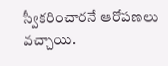స్వీకరించారనే ఆరోపణలు వచ్చాయి.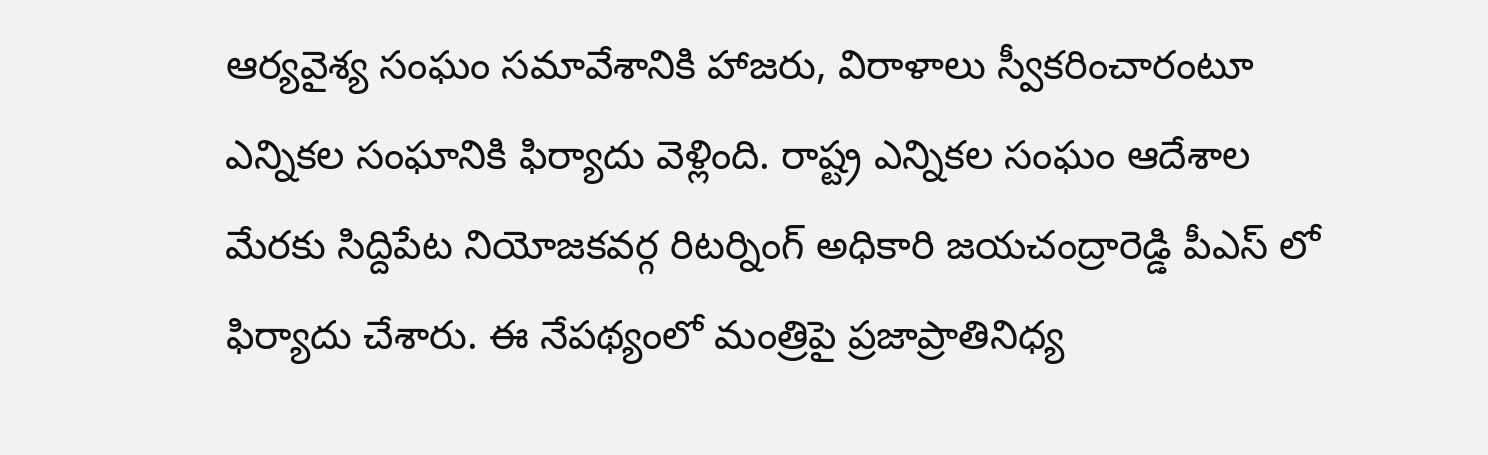ఆర్యవైశ్య సంఘం సమావేశానికి హాజరు, విరాళాలు స్వీకరించారంటూ ఎన్నికల సంఘానికి ఫిర్యాదు వెళ్లింది. రాష్ట్ర ఎన్నికల సంఘం ఆదేశాల మేరకు సిద్దిపేట నియోజకవర్గ రిటర్నింగ్‌ అధికారి జయచంద్రారెడ్డి పీఎస్ లో ఫిర్యాదు చేశారు. ఈ నేపథ్యంలో మంత్రిపై ప్రజాప్రాతినిధ్య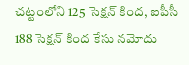చట్టంలోని 125 సెక్షన్‌ కింద, ఐపీసీ 188 సెక్షన్‌ కింద కేసు నమోదు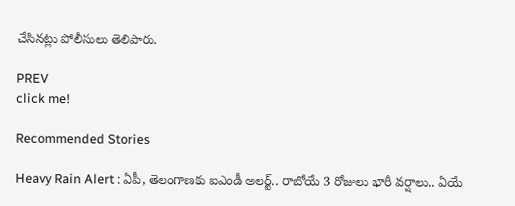చేసినట్లు పోలీసులు తెలిపారు.

PREV
click me!

Recommended Stories

Heavy Rain Alert : ఏపీ, తెలంగాణకు ఐఎండీ అలర్ట్.. రాబోయే 3 రోజులు భారీ వర్షాలు.. ఏయే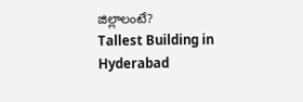జిల్లాలంటే?
Tallest Building in Hyderabad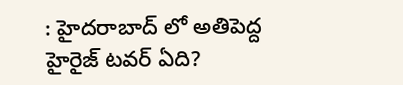: హైదరాబాద్ లో అతిపెద్ద హైరైజ్ టవర్ ఏది?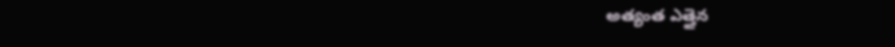అత్యంత ఎత్తైన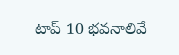టాప్ 10 భవనాలివే